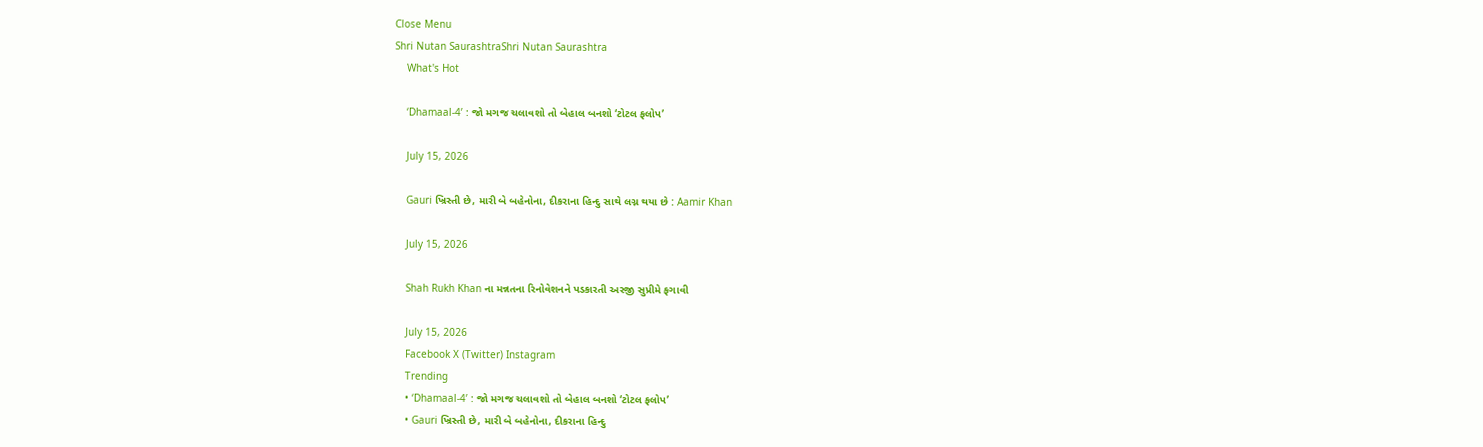Close Menu
Shri Nutan SaurashtraShri Nutan Saurashtra
    What's Hot

    ‘Dhamaal-4’ : જો મગજ ચલાવશો તો બેહાલ બનશો ‘ટોટલ ફલોપ’

    July 15, 2026

    Gauri ખ્રિસ્તી છે, મારી બે બહેનોના, દીકરાના હિન્દુ સાથે લગ્ન થયા છે : Aamir Khan

    July 15, 2026

    Shah Rukh Khan ના મન્નતના રિનોવેશનને પડકારતી અરજી સુપ્રીમે ફગાવી

    July 15, 2026
    Facebook X (Twitter) Instagram
    Trending
    • ‘Dhamaal-4’ : જો મગજ ચલાવશો તો બેહાલ બનશો ‘ટોટલ ફલોપ’
    • Gauri ખ્રિસ્તી છે, મારી બે બહેનોના, દીકરાના હિન્દુ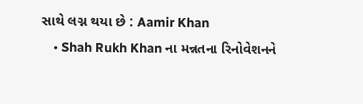સાથે લગ્ન થયા છે : Aamir Khan
    • Shah Rukh Khan ના મન્નતના રિનોવેશનને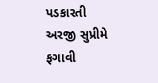પડકારતી અરજી સુપ્રીમે ફગાવી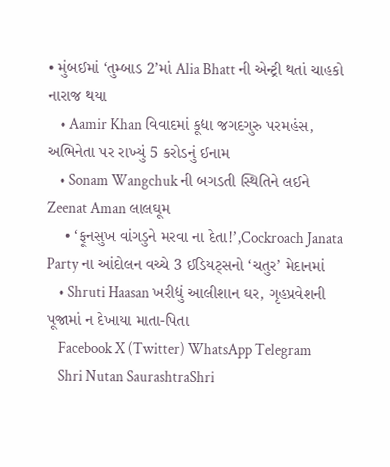• મુંબઈમાં ‘તુમ્બાડ 2’માં Alia Bhatt ની એન્ટ્રી થતાં ચાહકો નારાજ થયા
    • Aamir Khan વિવાદમાં કૂદ્યા જગદગુરુ પરમહંસ, અભિનેતા પર રાખ્યું 5 કરોડનું ઈનામ
    • Sonam Wangchuk ની બગડતી સ્થિતિને લઈને Zeenat Aman લાલઘૂમ
    • ‘ફૂનસુખ વાંગડુને મરવા ના દેતા!’,Cockroach Janata Party ના આંદોલન વચ્ચે 3 ઈડિયટ્સનો ‘ચતુર’ મેદાનમાં
    • Shruti Haasan ખરીદ્યું આલીશાન ઘર, ગૃહપ્રવેશની પૂજામાં ન દેખાયા માતા-પિતા
    Facebook X (Twitter) WhatsApp Telegram
    Shri Nutan SaurashtraShri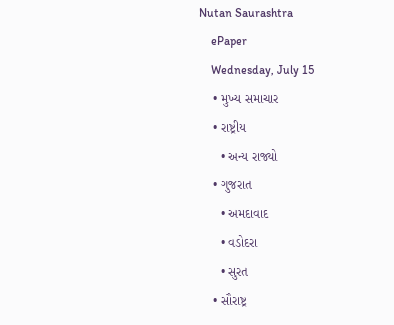Nutan Saurashtra
    ePaper
    Wednesday, July 15
    • મુખ્ય સમાચાર
    • રાષ્ટ્રીય
      • અન્ય રાજ્યો
    • ગુજરાત
      • અમદાવાદ
      • વડોદરા
      • સુરત
    • સૌરાષ્ટ્ર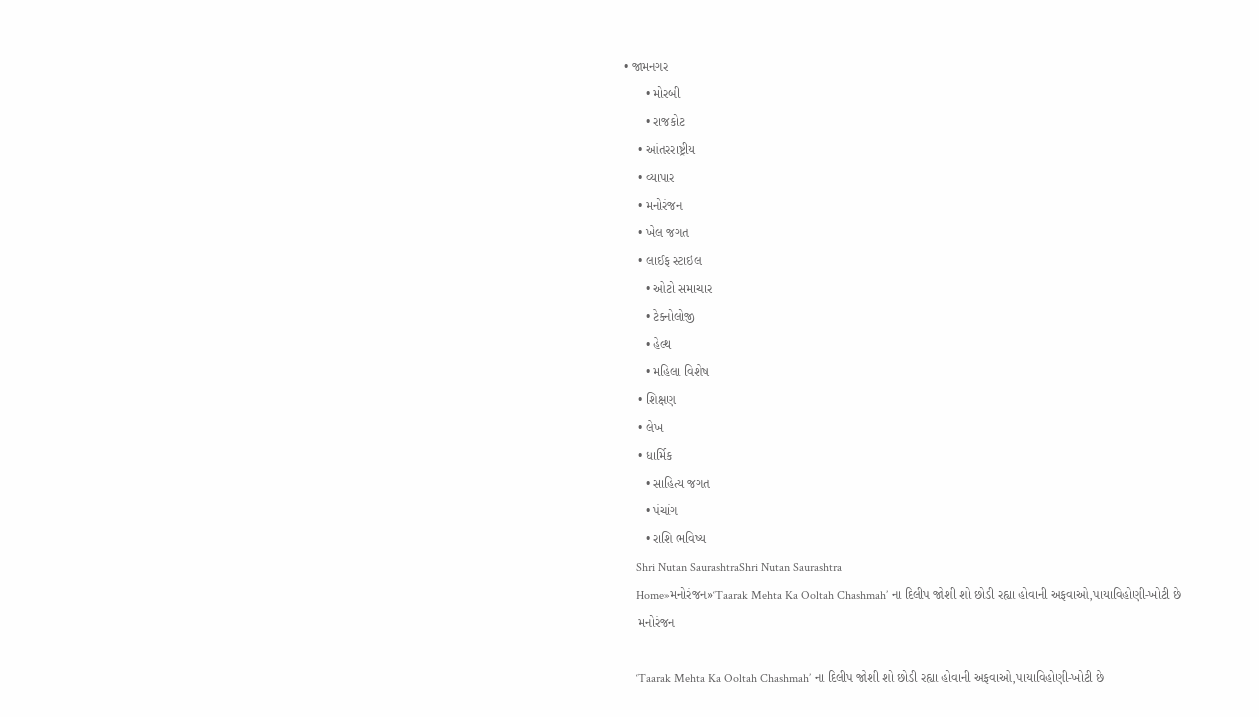• જામનગર
      • મોરબી
      • રાજકોટ
    • આંતરરાષ્ટ્રીય
    • વ્યાપાર
    • મનોરંજન
    • ખેલ જગત
    • લાઈફ સ્ટાઇલ
      • ઓટો સમાચાર
      • ટેક્નોલોજી
      • હેલ્થ
      • મહિલા વિશેષ
    • શિક્ષણ
    • લેખ
    • ધાર્મિક
      • સાહિત્ય જગત
      • પંચાંગ
      • રાશિ ભવિષ્ય
    Shri Nutan SaurashtraShri Nutan Saurashtra
    Home»મનોરંજન»‘Taarak Mehta Ka Ooltah Chashmah’ ના દિલીપ જોશી શો છોડી રહ્યા હોવાની અફવાઓ,પાયાવિહોણી-ખોટી છે
    મનોરંજન

    ‘Taarak Mehta Ka Ooltah Chashmah’ ના દિલીપ જોશી શો છોડી રહ્યા હોવાની અફવાઓ,પાયાવિહોણી-ખોટી છે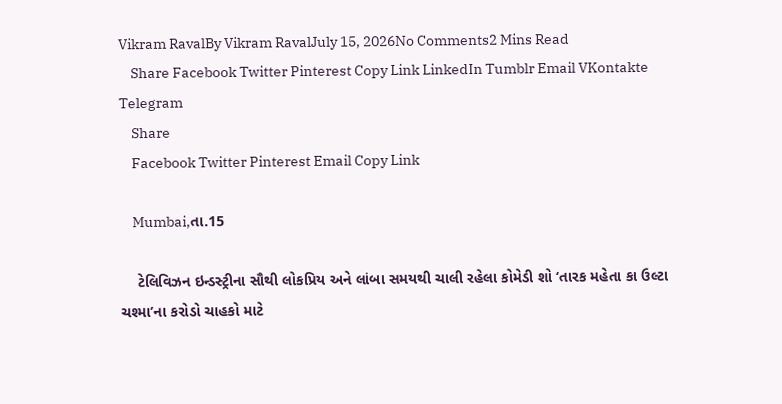Vikram RavalBy Vikram RavalJuly 15, 2026No Comments2 Mins Read
    Share Facebook Twitter Pinterest Copy Link LinkedIn Tumblr Email VKontakte Telegram
    Share
    Facebook Twitter Pinterest Email Copy Link

    Mumbai,તા.15

    ટેલિવિઝન ઇન્ડસ્ટ્રીના સૌથી લોકપ્રિય અને લાંબા સમયથી ચાલી રહેલા કોમેડી શો ‘તારક મહેતા કા ઉલ્ટા ચશ્મા’ના કરોડો ચાહકો માટે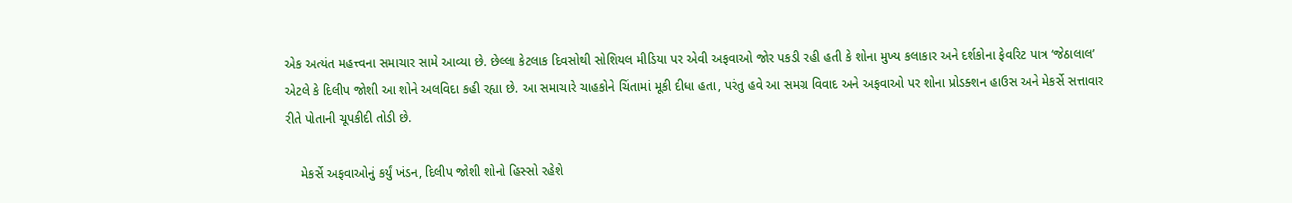એક અત્યંત મહત્ત્વના સમાચાર સામે આવ્યા છે. છેલ્લા કેટલાક દિવસોથી સોશિયલ મીડિયા પર એવી અફવાઓ જોર પકડી રહી હતી કે શોના મુખ્ય કલાકાર અને દર્શકોના ફેવરિટ પાત્ર ‘જેઠાલાલ’ એટલે કે દિલીપ જોશી આ શોને અલવિદા કહી રહ્યા છે. આ સમાચારે ચાહકોને ચિંતામાં મૂકી દીધા હતા, પરંતુ હવે આ સમગ્ર વિવાદ અને અફવાઓ પર શોના પ્રોડક્શન હાઉસ અને મેકર્સે સત્તાવાર રીતે પોતાની ચૂપકીદી તોડી છે.

    મેકર્સે અફવાઓનું કર્યું ખંડન, દિલીપ જોશી શોનો હિસ્સો રહેશે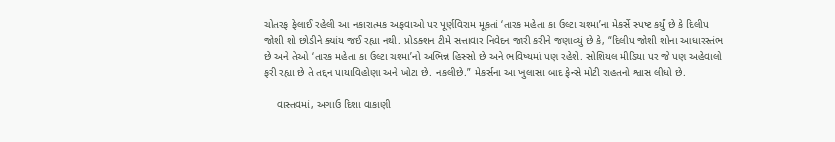ચોતરફ ફેલાઈ રહેલી આ નકારાત્મક અફવાઓ પર પૂર્ણવિરામ મૂકતાં ‘તારક મહેતા કા ઉલ્ટા ચશ્મા’ના મેકર્સે સ્પષ્ટ કર્યું છે કે દિલીપ જોશી શો છોડીને ક્યાંય જઈ રહ્યા નથી. પ્રોડક્શન ટીમે સત્તાવાર નિવેદન જારી કરીને જણાવ્યું છે કે, “દિલીપ જોશી શોના આધારસ્તંભ છે અને તેઓ ‘તારક મહેતા કા ઉલ્ટા ચશ્મા’નો અભિન્ન હિસ્સો છે અને ભવિષ્યમાં પણ રહેશે. સોશિયલ મીડિયા પર જે પણ અહેવાલો ફરી રહ્યા છે તે તદ્દન પાયાવિહોણા અને ખોટા છે. નકલીછે.” મેકર્સના આ ખુલાસા બાદ ફેન્સે મોટી રાહતનો શ્વાસ લીધો છે.

    વાસ્તવમાં, અગાઉ દિશા વાકાણી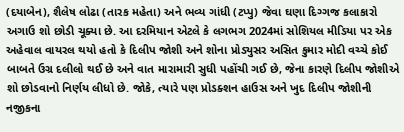(દયાબેન), શૈલેષ લોઢા (તારક મહેતા) અને ભવ્ય ગાંધી (ટપ્પુ) જેવા ઘણા દિગ્ગજ કલાકારો અગાઉ શો છોડી ચૂક્યા છે. આ દરમિયાન એટલે કે લગભગ 2024માં સોશિયલ મીડિયા પર એક અહેવાલ વાયરલ થયો હતો કે દિલીપ જોશી અને શોના પ્રોડ્યુસર અસિત કુમાર મોદી વચ્ચે કોઈ બાબતે ઉગ્ર દલીલો થઈ છે અને વાત મારામારી સુધી પહોંચી ગઈ છે, જેના કારણે દિલીપ જોશીએ શો છોડવાનો નિર્ણય લીધો છે. જોકે, ત્યારે પણ પ્રોડક્શન હાઉસ અને ખુદ દિલીપ જોશીની નજીકના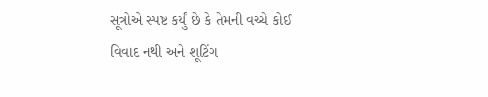સૂત્રોએ સ્પષ્ટ કર્યું છે કે તેમની વચ્ચે કોઈ વિવાદ નથી અને શૂટિંગ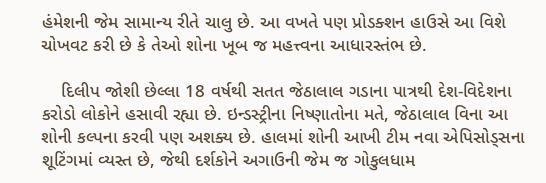હંમેશની જેમ સામાન્ય રીતે ચાલુ છે. આ વખતે પણ પ્રોડક્શન હાઉસે આ વિશે ચોખવટ કરી છે કે તેઓ શોના ખૂબ જ મહત્ત્વના આધારસ્તંભ છે.

    દિલીપ જોશી છેલ્લા 18 વર્ષથી સતત જેઠાલાલ ગડાના પાત્રથી દેશ-વિદેશના કરોડો લોકોને હસાવી રહ્યા છે. ઇન્ડસ્ટ્રીના નિષ્ણાતોના મતે, જેઠાલાલ વિના આ શોની કલ્પના કરવી પણ અશક્ય છે. હાલમાં શોની આખી ટીમ નવા એપિસોડ્સના શૂટિંગમાં વ્યસ્ત છે, જેથી દર્શકોને અગાઉની જેમ જ ગોકુલધામ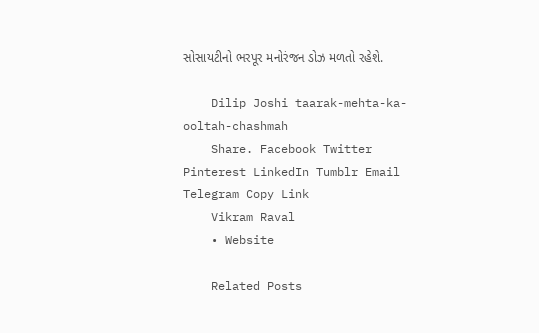સોસાયટીનો ભરપૂર મનોરંજન ડોઝ મળતો રહેશે.

    Dilip Joshi taarak-mehta-ka-ooltah-chashmah
    Share. Facebook Twitter Pinterest LinkedIn Tumblr Email Telegram Copy Link
    Vikram Raval
    • Website

    Related Posts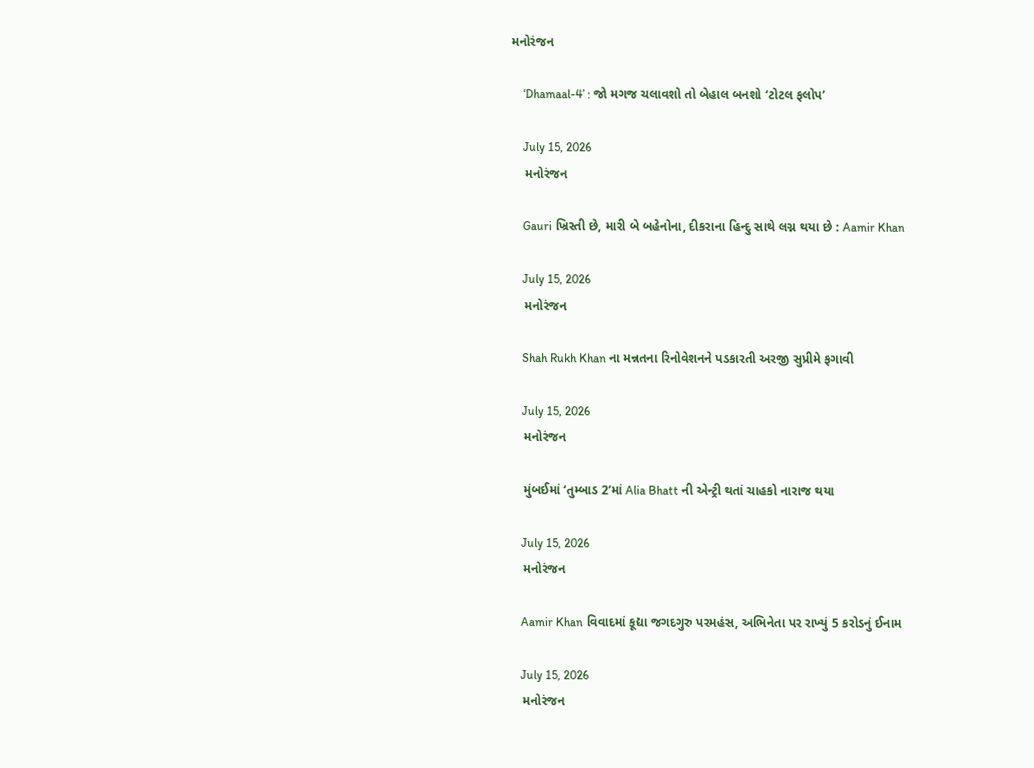મનોરંજન

    ‘Dhamaal-4’ : જો મગજ ચલાવશો તો બેહાલ બનશો ‘ટોટલ ફલોપ’

    July 15, 2026
    મનોરંજન

    Gauri ખ્રિસ્તી છે, મારી બે બહેનોના, દીકરાના હિન્દુ સાથે લગ્ન થયા છે : Aamir Khan

    July 15, 2026
    મનોરંજન

    Shah Rukh Khan ના મન્નતના રિનોવેશનને પડકારતી અરજી સુપ્રીમે ફગાવી

    July 15, 2026
    મનોરંજન

    મુંબઈમાં ‘તુમ્બાડ 2’માં Alia Bhatt ની એન્ટ્રી થતાં ચાહકો નારાજ થયા

    July 15, 2026
    મનોરંજન

    Aamir Khan વિવાદમાં કૂદ્યા જગદગુરુ પરમહંસ, અભિનેતા પર રાખ્યું 5 કરોડનું ઈનામ

    July 15, 2026
    મનોરંજન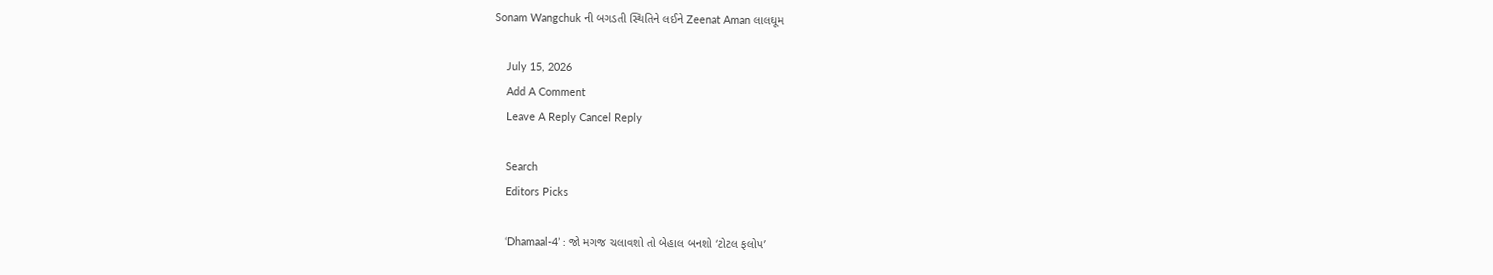Sonam Wangchuk ની બગડતી સ્થિતિને લઈને Zeenat Aman લાલઘૂમ

    July 15, 2026
    Add A Comment
    Leave A Reply Cancel Reply

    Search
    Editors Picks

    ‘Dhamaal-4’ : જો મગજ ચલાવશો તો બેહાલ બનશો ‘ટોટલ ફલોપ’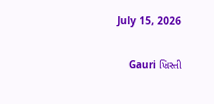July 15, 2026

    Gauri ખ્રિસ્તી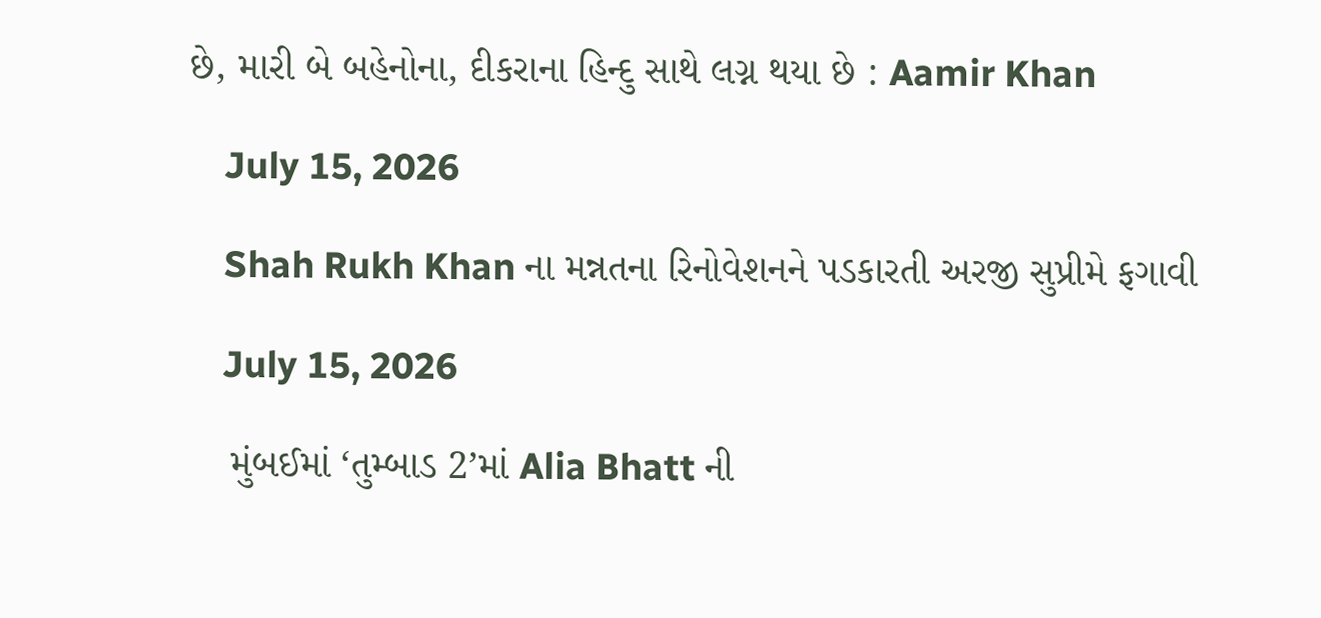છે, મારી બે બહેનોના, દીકરાના હિન્દુ સાથે લગ્ન થયા છે : Aamir Khan

    July 15, 2026

    Shah Rukh Khan ના મન્નતના રિનોવેશનને પડકારતી અરજી સુપ્રીમે ફગાવી

    July 15, 2026

    મુંબઈમાં ‘તુમ્બાડ 2’માં Alia Bhatt ની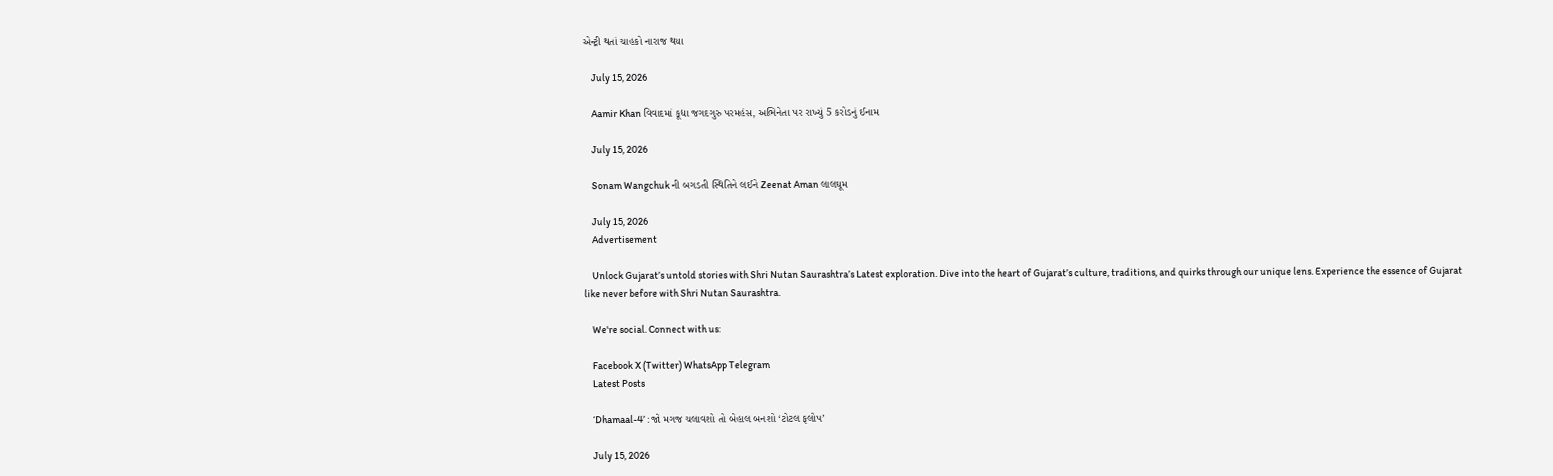એન્ટ્રી થતાં ચાહકો નારાજ થયા

    July 15, 2026

    Aamir Khan વિવાદમાં કૂદ્યા જગદગુરુ પરમહંસ, અભિનેતા પર રાખ્યું 5 કરોડનું ઈનામ

    July 15, 2026

    Sonam Wangchuk ની બગડતી સ્થિતિને લઈને Zeenat Aman લાલઘૂમ

    July 15, 2026
    Advertisement

    Unlock Gujarat’s untold stories with Shri Nutan Saurashtra’s Latest exploration. Dive into the heart of Gujarat’s culture, traditions, and quirks through our unique lens. Experience the essence of Gujarat like never before with Shri Nutan Saurashtra.

    We're social. Connect with us:

    Facebook X (Twitter) WhatsApp Telegram
    Latest Posts

    ‘Dhamaal-4’ : જો મગજ ચલાવશો તો બેહાલ બનશો ‘ટોટલ ફલોપ’

    July 15, 2026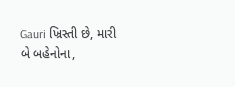Gauri ખ્રિસ્તી છે, મારી બે બહેનોના,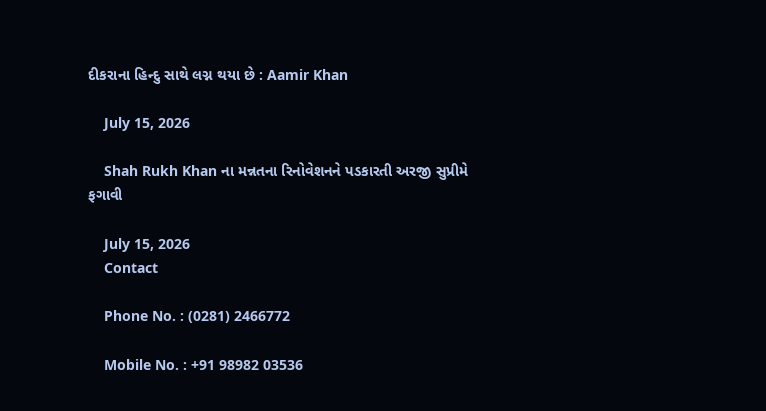દીકરાના હિન્દુ સાથે લગ્ન થયા છે : Aamir Khan

    July 15, 2026

    Shah Rukh Khan ના મન્નતના રિનોવેશનને પડકારતી અરજી સુપ્રીમે ફગાવી

    July 15, 2026
    Contact

    Phone No. : (0281) 2466772

    Mobile No. : +91 98982 03536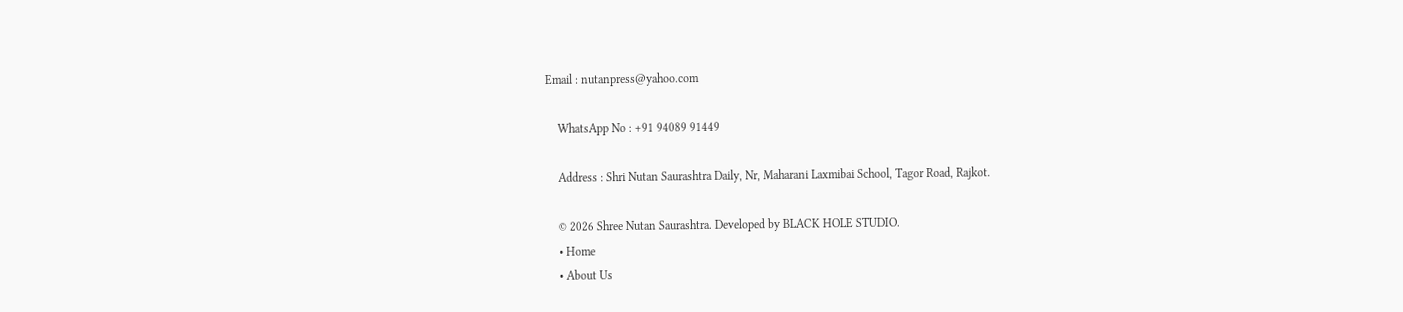Email : nutanpress@yahoo.com

    WhatsApp No : +91 94089 91449

    Address : Shri Nutan Saurashtra Daily, Nr, Maharani Laxmibai School, Tagor Road, Rajkot.

    © 2026 Shree Nutan Saurashtra. Developed by BLACK HOLE STUDIO.
    • Home
    • About Us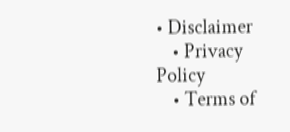• Disclaimer
    • Privacy Policy
    • Terms of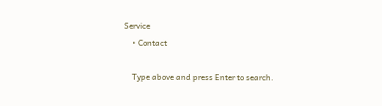Service
    • Contact

    Type above and press Enter to search.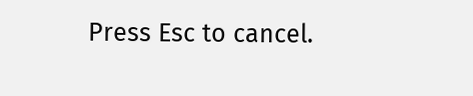Press Esc to cancel.